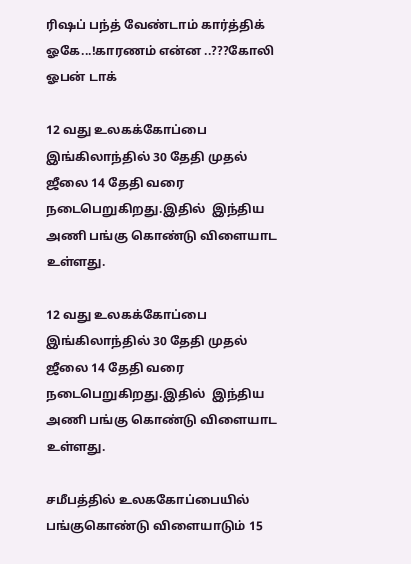ரிஷப் பந்த் வேண்டாம் கார்த்திக் ஓகே...!காரணம் என்ன ..???கோலி ஓபன் டாக்

12 வது உலகக்கோப்பை இங்கிலாந்தில் 30 தேதி முதல் ஜீலை 14 தேதி வரை  நடைபெறுகிறது.இதில்  இந்திய அணி பங்கு கொண்டு விளையாட உள்ளது.

12 வது உலகக்கோப்பை இங்கிலாந்தில் 30 தேதி முதல் ஜீலை 14 தேதி வரை  நடைபெறுகிறது.இதில்  இந்திய அணி பங்கு கொண்டு விளையாட உள்ளது.

சமீபத்தில் உலககோப்பையில் பங்குகொண்டு விளையாடும் 15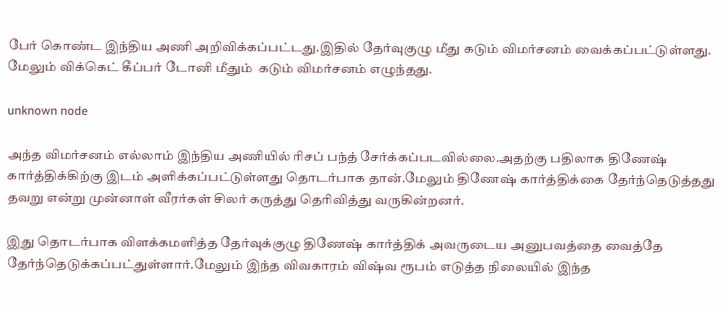பேர் கொண்ட இந்திய அணி அறிவிக்கப்பட்டது.இதில் தேர்வுகுழு மீது கடும் விமர்சனம் வைக்கப்பட்டுள்ளது. மேலும் விக்கெட் கீப்பர் டோனி மீதும்  கடும் விமர்சனம் எழுந்தது.

unknown node

அந்த விமர்சனம் எல்லாம் இந்திய அணியில் ரிசப் பந்த் சேர்க்கப்படவில்லை.அதற்கு பதிலாக திணேஷ் கார்த்திக்கிற்கு இடம் அளிக்கப்பட்டுள்ளது தொடர்பாக தான்.மேலும் திணேஷ் கார்த்திக்கை தேர்ந்தெடுத்தது தவறு என்று முன்னாள் வீரர்கள் சிலர் கருத்து தெரிவித்து வருகின்றனர்.

இது தொடர்பாக விளக்கமளித்த தேர்வுக்குழு திணேஷ் கார்த்திக் அவருடைய அனுபவத்தை வைத்தே தேர்ந்தெடுக்கப்பட்துள்ளார்.மேலும் இந்த விவகாரம் விஷ்வ ரூபம் எடுத்த நிலையில் இந்த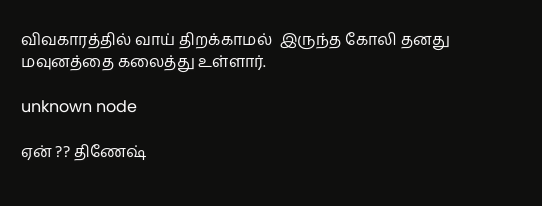விவகாரத்தில் வாய் திறக்காமல்  இருந்த கோலி தனது மவுனத்தை கலைத்து உள்ளார்.

unknown node

ஏன் ?? திணேஷ்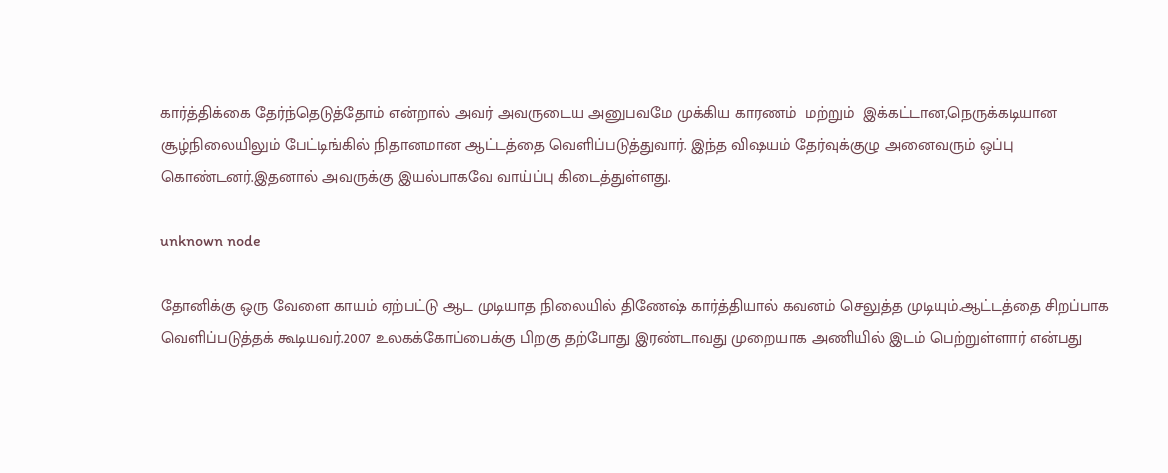கார்த்திக்கை தேர்ந்தெடுத்தோம் என்றால் அவர் அவருடைய அனுபவமே முக்கிய காரணம்  மற்றும்  இக்கட்டான,நெருக்கடியான சூழ்நிலையிலும் பேட்டிங்கில் நிதானமான ஆட்டத்தை வெளிப்படுத்துவார். இந்த விஷயம் தேர்வுக்குழு அனைவரும் ஒப்பு கொண்டனர்.இதனால் அவருக்கு இயல்பாகவே வாய்ப்பு கிடைத்துள்ளது.

unknown node

தோனிக்கு ஒரு வேளை காயம் ஏற்பட்டு ஆட முடியாத நிலையில் திணேஷ் கார்த்தியால் கவனம் செலுத்த முடியும்.ஆட்டத்தை சிறப்பாக வெளிப்படுத்தக் கூடியவர்.2007 உலகக்கோப்பைக்கு பிறகு தற்போது இரண்டாவது முறையாக அணியில் இடம் பெற்றுள்ளார் என்பது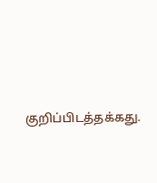குறிப்பிடத்தக்கது.